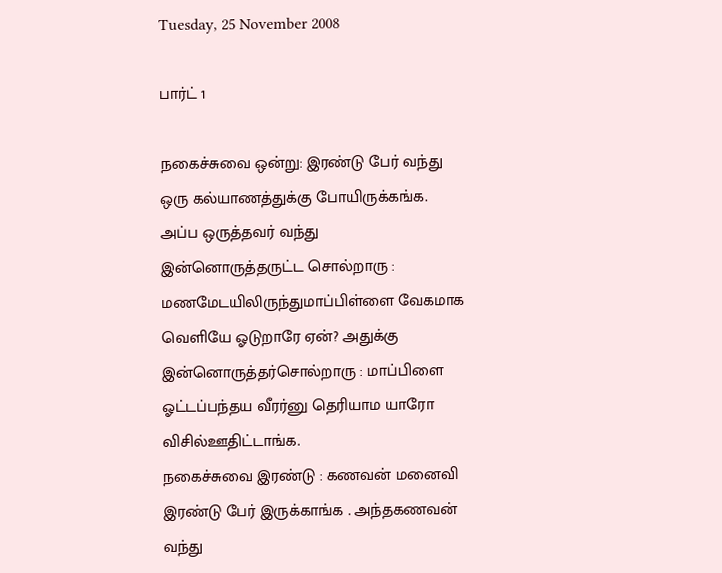Tuesday, 25 November 2008

பார்ட் 1

நகைச்சுவை ஒன்று: இரண்டு பேர் வந்து ஒரு கல்யாணத்துக்கு போயிருக்கங்க. அப்ப ஒருத்தவர் வந்து இன்னொருத்தருட்ட சொல்றாரு : மணமேடயிலிருந்துமாப்பிள்ளை வேகமாக வெளியே ஓடுறாரே ஏன்? அதுக்கு இன்னொருத்தர்சொல்றாரு : மாப்பிளை ஓட்டப்பந்தய வீரர்னு தெரியாம யாரோ விசில்ஊதிட்டாங்க.
நகைச்சுவை இரண்டு : கணவன் மனைவி இரண்டு பேர் இருக்காங்க . அந்தகணவன் வந்து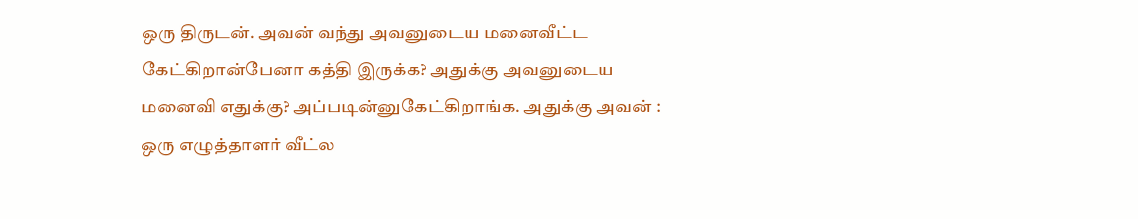ஒரு திருடன். அவன் வந்து அவனுடைய மனைவீட்ட கேட்கிறான்பேனா கத்தி இருக்க? அதுக்கு அவனுடைய மனைவி எதுக்கு? அப்படின்னுகேட்கிறாங்க. அதுக்கு அவன் : ஒரு எழுத்தாளர் வீட்ல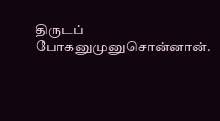திருடப் போகனுமுனுசொன்னான்.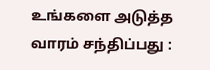உங்களை அடுத்த வாரம் சந்திப்பது :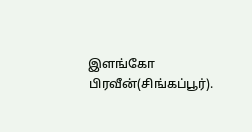இளங்கோ பிரவீன்(சிங்கப்பூர்).